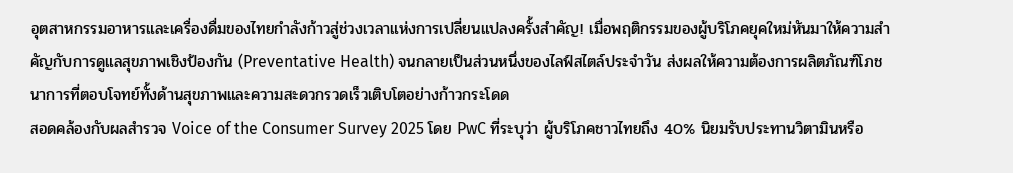อุตสาหกรรมอาหารและเครื่องดื่มของไทยกำลังก้าวสู่ช่วงเวลาแห่งการเปลี่ยนแปลงครั้งสำคัญ! เมื่อพฤติกรรมของผู้บริโภคยุคใหม่หันมาให้ความสำคัญกับการดูแลสุขภาพเชิงป้องกัน (Preventative Health) จนกลายเป็นส่วนหนึ่งของไลฟ์สไตล์ประจำวัน ส่งผลให้ความต้องการผลิตภัณฑ์โภชนาการที่ตอบโจทย์ทั้งด้านสุขภาพและความสะดวกรวดเร็วเติบโตอย่างก้าวกระโดด
สอดคล้องกับผลสำรวจ Voice of the Consumer Survey 2025 โดย PwC ที่ระบุว่า ผู้บริโภคชาวไทยถึง 40% นิยมรับประทานวิตามินหรือ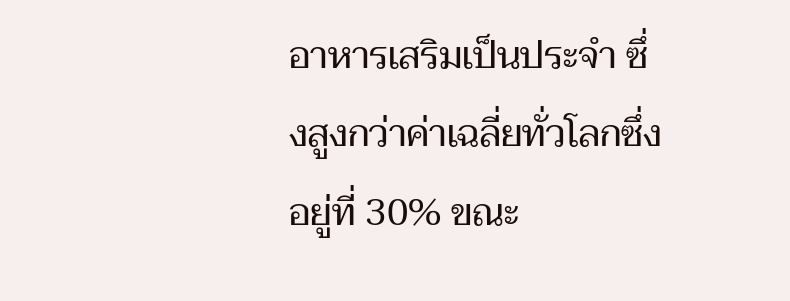อาหารเสริมเป็นประจำ ซึ่งสูงกว่าค่าเฉลี่ยทั่วโลกซึ่งอยู่ที่ 30% ขณะ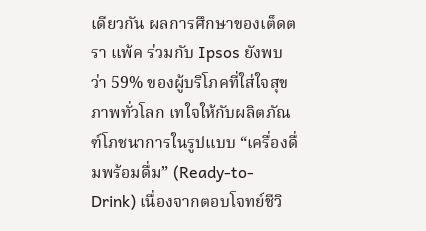เดียวกัน ผลการศึกษาของเต็ดตรา แพ้ค ร่วมกับ Ipsos ยังพบว่า 59% ของผู้บริโภคที่ใส่ใจสุขภาพทั่วโลก เทใจให้กับผลิตภัณฑ์โภชนาการในรูปแบบ “เครื่องดื่มพร้อมดื่ม” (Ready-to-Drink) เนื่องจากตอบโจทย์ชีวิ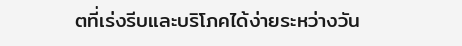ตที่เร่งรีบและบริโภคได้ง่ายระหว่างวัน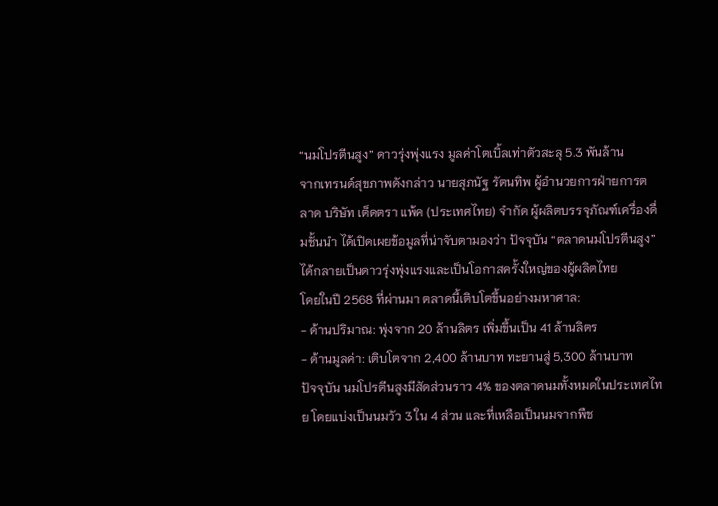“นมโปรตีนสูง” ดาวรุ่งพุ่งแรง มูลค่าโตเบิ้ลเท่าตัวสะลุ 5.3 พันล้าน
จากเทรนด์สุขภาพดังกล่าว นายสุภนัฐ รัตนทิพ ผู้อำนวยการฝ่ายการตลาด บริษัท เต็ดตรา แพ้ค (ประเทศไทย) จำกัด ผู้ผลิตบรรจุภัณฑ์เครื่องดื่มชั้นนำ ได้เปิดเผยข้อมูลที่น่าจับตามองว่า ปัจจุบัน “ตลาดนมโปรตีนสูง” ได้กลายเป็นดาวรุ่งพุ่งแรงและเป็นโอกาสครั้งใหญ่ของผู้ผลิตไทย
โดยในปี 2568 ที่ผ่านมา ตลาดนี้เติบโตขึ้นอย่างมหาศาล:
- ด้านปริมาณ: พุ่งจาก 20 ล้านลิตร เพิ่มขึ้นเป็น 41 ล้านลิตร
- ด้านมูลค่า: เติบโตจาก 2,400 ล้านบาท ทะยานสู่ 5,300 ล้านบาท
ปัจจุบัน นมโปรตีนสูงมีสัดส่วนราว 4% ของตลาดนมทั้งหมดในประเทศไทย โดยแบ่งเป็นนมวัว 3 ใน 4 ส่วน และที่เหลือเป็นนมจากพืช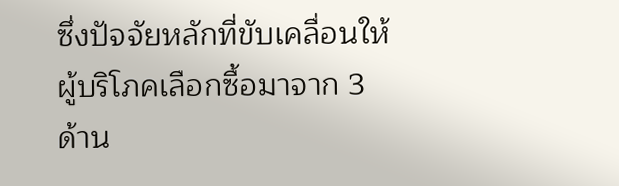ซึ่งปัจจัยหลักที่ขับเคลื่อนให้ผู้บริโภคเลือกซื้อมาจาก 3 ด้าน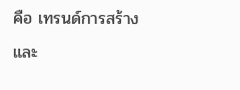คือ เทรนด์การสร้างและ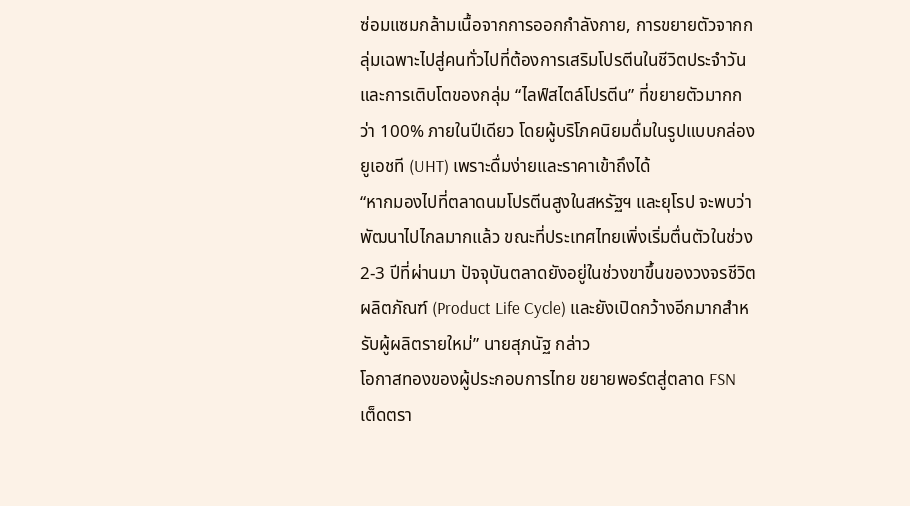ซ่อมแซมกล้ามเนื้อจากการออกกำลังกาย, การขยายตัวจากกลุ่มเฉพาะไปสู่คนทั่วไปที่ต้องการเสริมโปรตีนในชีวิตประจำวัน และการเติบโตของกลุ่ม “ไลฟ์สไตล์โปรตีน” ที่ขยายตัวมากกว่า 100% ภายในปีเดียว โดยผู้บริโภคนิยมดื่มในรูปแบบกล่องยูเอชที (UHT) เพราะดื่มง่ายและราคาเข้าถึงได้
“หากมองไปที่ตลาดนมโปรตีนสูงในสหรัฐฯ และยุโรป จะพบว่าพัฒนาไปไกลมากแล้ว ขณะที่ประเทศไทยเพิ่งเริ่มตื่นตัวในช่วง 2-3 ปีที่ผ่านมา ปัจจุบันตลาดยังอยู่ในช่วงขาขึ้นของวงจรชีวิตผลิตภัณฑ์ (Product Life Cycle) และยังเปิดกว้างอีกมากสำหรับผู้ผลิตรายใหม่” นายสุภนัฐ กล่าว
โอกาสทองของผู้ประกอบการไทย ขยายพอร์ตสู่ตลาด FSN
เต็ดตรา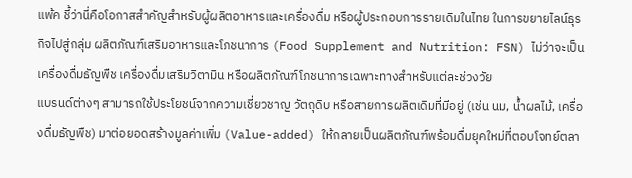แพ้ค ชี้ว่านี่คือโอกาสสำคัญสำหรับผู้ผลิตอาหารและเครื่องดื่ม หรือผู้ประกอบการรายเดิมในไทย ในการขยายไลน์ธุรกิจไปสู่กลุ่ม ผลิตภัณฑ์เสริมอาหารและโภชนาการ (Food Supplement and Nutrition: FSN) ไม่ว่าจะเป็นเครื่องดื่มธัญพืช เครื่องดื่มเสริมวิตามิน หรือผลิตภัณฑ์โภชนาการเฉพาะทางสำหรับแต่ละช่วงวัย
แบรนด์ต่างๆ สามารถใช้ประโยชน์จากความเชี่ยวชาญ วัตถุดิบ หรือสายการผลิตเดิมที่มีอยู่ (เช่น นม, น้ำผลไม้, เครื่องดื่มธัญพืช) มาต่อยอดสร้างมูลค่าเพิ่ม (Value-added) ให้กลายเป็นผลิตภัณฑ์พร้อมดื่มยุคใหม่ที่ตอบโจทย์ตลา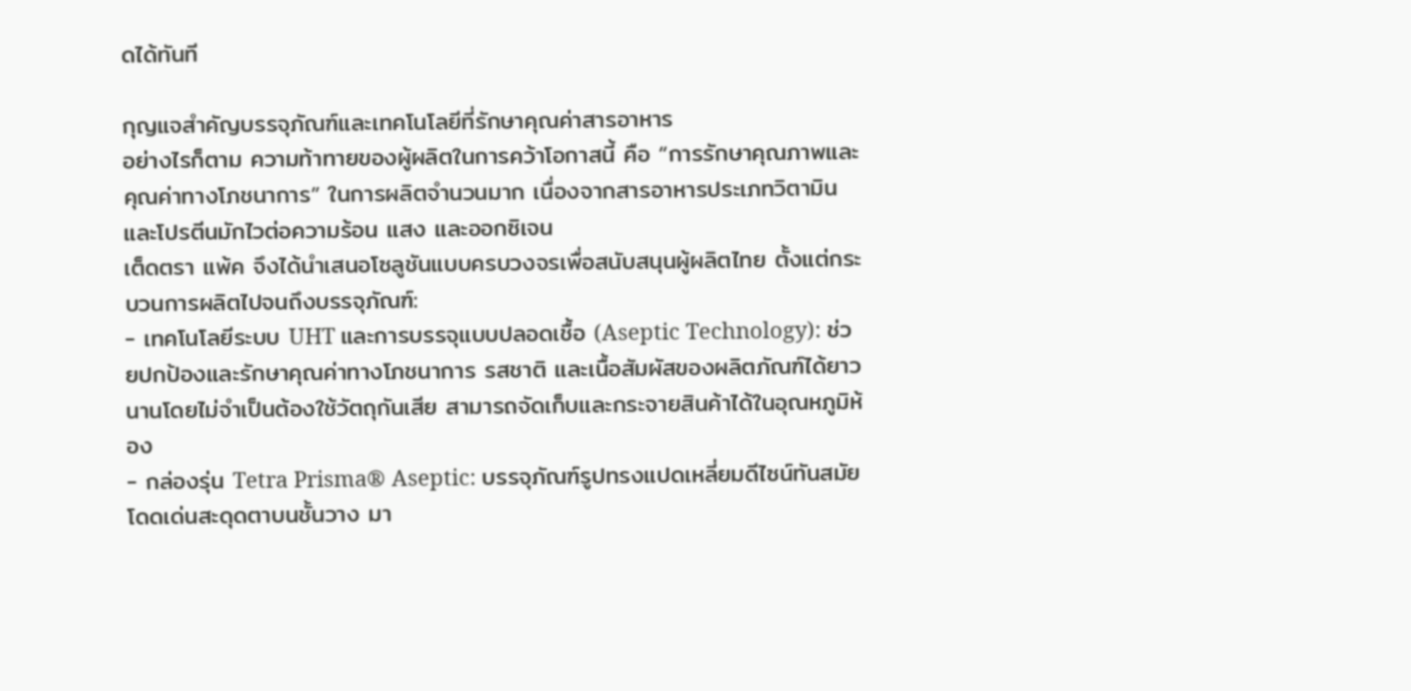ดได้ทันที

กุญแจสำคัญบรรจุภัณฑ์และเทคโนโลยีที่รักษาคุณค่าสารอาหาร
อย่างไรก็ตาม ความท้าทายของผู้ผลิตในการคว้าโอกาสนี้ คือ “การรักษาคุณภาพและคุณค่าทางโภชนาการ” ในการผลิตจำนวนมาก เนื่องจากสารอาหารประเภทวิตามินและโปรตีนมักไวต่อความร้อน แสง และออกซิเจน
เต็ดตรา แพ้ค จึงได้นำเสนอโซลูชันแบบครบวงจรเพื่อสนับสนุนผู้ผลิตไทย ตั้งแต่กระบวนการผลิตไปจนถึงบรรจุภัณฑ์:
- เทคโนโลยีระบบ UHT และการบรรจุแบบปลอดเชื้อ (Aseptic Technology): ช่วยปกป้องและรักษาคุณค่าทางโภชนาการ รสชาติ และเนื้อสัมผัสของผลิตภัณฑ์ได้ยาวนานโดยไม่จำเป็นต้องใช้วัตถุกันเสีย สามารถจัดเก็บและกระจายสินค้าได้ในอุณหภูมิห้อง
- กล่องรุ่น Tetra Prisma® Aseptic: บรรจุภัณฑ์รูปทรงแปดเหลี่ยมดีไซน์ทันสมัย โดดเด่นสะดุดตาบนชั้นวาง มา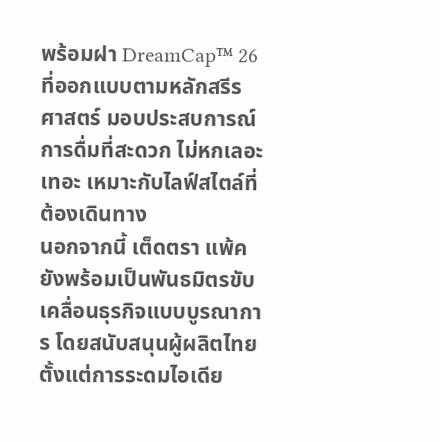พร้อมฝา DreamCap™ 26 ที่ออกแบบตามหลักสรีรศาสตร์ มอบประสบการณ์การดื่มที่สะดวก ไม่หกเลอะเทอะ เหมาะกับไลฟ์สไตล์ที่ต้องเดินทาง
นอกจากนี้ เต็ดตรา แพ้ค ยังพร้อมเป็นพันธมิตรขับเคลื่อนธุรกิจแบบบูรณาการ โดยสนับสนุนผู้ผลิตไทยตั้งแต่การระดมไอเดีย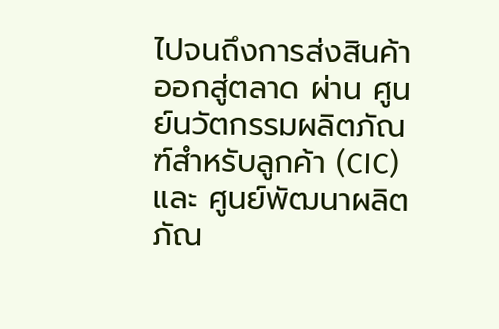ไปจนถึงการส่งสินค้าออกสู่ตลาด ผ่าน ศูนย์นวัตกรรมผลิตภัณฑ์สำหรับลูกค้า (CIC) และ ศูนย์พัฒนาผลิตภัณ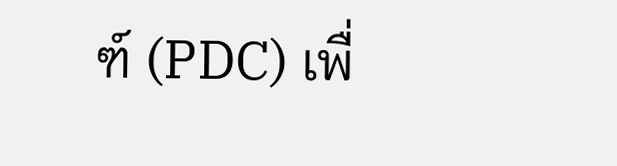ฑ์ (PDC) เพื่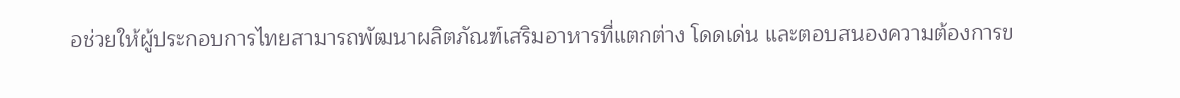อช่วยให้ผู้ประกอบการไทยสามารถพัฒนาผลิตภัณฑ์เสริมอาหารที่แตกต่าง โดดเด่น และตอบสนองความต้องการข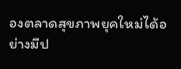องตลาดสุขภาพยุคใหม่ได้อย่างมีป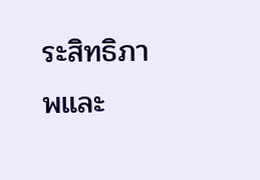ระสิทธิภาพและ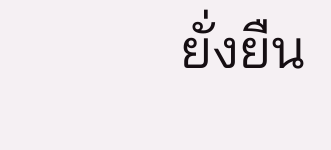ยั่งยืน